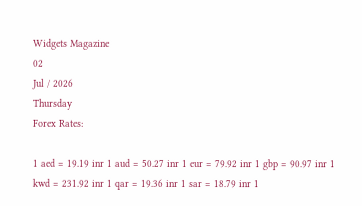Widgets Magazine
02
Jul / 2026
Thursday
Forex Rates:

1 aed = 19.19 inr 1 aud = 50.27 inr 1 eur = 79.92 inr 1 gbp = 90.97 inr 1 kwd = 231.92 inr 1 qar = 19.36 inr 1 sar = 18.79 inr 1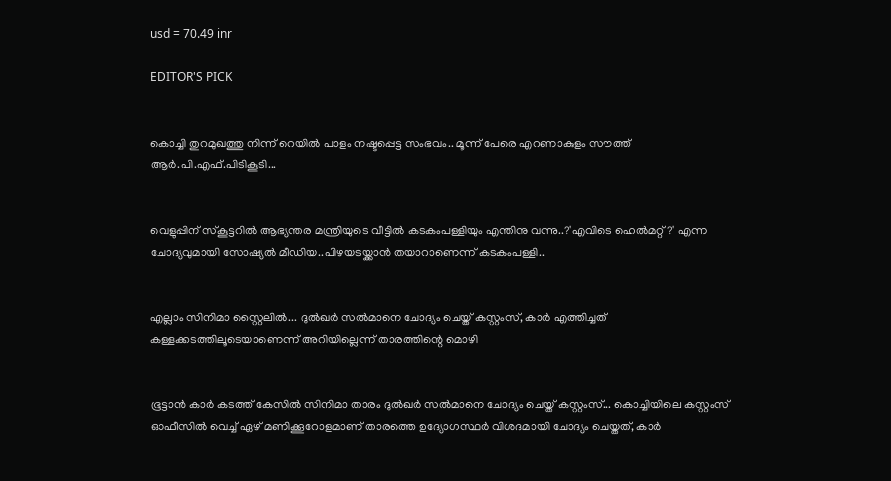usd = 70.49 inr

EDITOR'S PICK


കൊച്ചി തുറമുഖത്തു നിന്ന് റെയിൽ പാളം നഷ്ടപ്പെട്ട സംഭവം.. മൂന്ന് പേരെ എറണാകുളം സൗത്ത് ആർ.പി.എഫ്.പിടികൂടി...


വെളുപ്പിന് സ്കൂട്ടറിൽ ആഭ്യന്തര മന്ത്രിയുടെ വീട്ടിൽ കടകംപള്ളിയും എന്തിനു വന്നു..?'എവിടെ ഹെൽമറ്റ്?' എന്ന ചോദ്യവുമായി സോഷ്യൽ മീഡിയ..പിഴയടയ്ക്കാൻ തയാറാണെന്ന് കടകംപള്ളി..


എല്ലാം സിനിമാ സ്റ്റൈലിൽ... ദുൽഖർ സൽമാനെ ചോദ്യം ചെയ്ത് കസ്റ്റംസ്, കാർ എത്തിച്ചത് കള്ളക്കടത്തിലൂടെയാണെന്ന് അറിയില്ലെന്ന് താരത്തിന്റെ മൊഴി


ഭൂട്ടാന്‍ കാര്‍ കടത്ത് കേസില്‍ സിനിമാ താരം ദുല്‍ഖര്‍ സല്‍മാനെ ചോദ്യം ചെയ്ത് കസ്റ്റംസ്... കൊച്ചിയിലെ കസ്റ്റംസ് ഓഫീസില്‍ വെച്ച് ഏഴ് മണിക്കൂറോളമാണ് താരത്തെ ഉദ്യോഗസ്ഥര്‍ വിശദമായി ചോദ്യം ചെയ്തത്, കാർ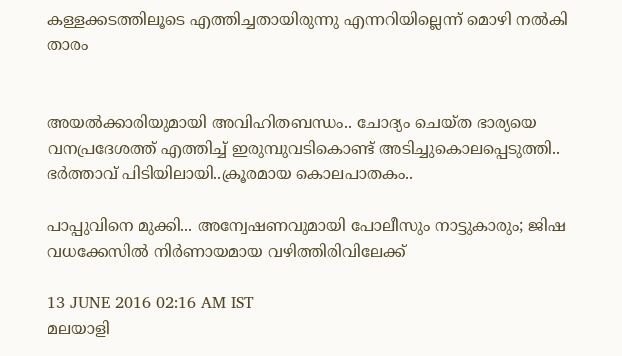കള്ളക്കടത്തിലൂടെ എത്തിച്ചതായിരുന്നു എന്നറിയില്ലെന്ന് മൊഴി നൽകി താരം


അയൽക്കാരിയുമായി അവിഹിതബന്ധം.. ചോദ്യം ചെയ്ത ഭാര്യയെ വനപ്രദേശത്ത് എത്തിച്ച് ഇരുമ്പുവടികൊണ്ട് അടിച്ചുകൊലപ്പെടുത്തി.. ഭർത്താവ് പിടിയിലായി..ക്രൂരമായ കൊലപാതകം..

പാപ്പുവിനെ മുക്കി... അന്വേഷണവുമായി പോലീസും നാട്ടുകാരും; ജിഷ വധക്കേസില്‍ നിര്‍ണായമായ വഴിത്തിരിവിലേക്ക്

13 JUNE 2016 02:16 AM IST
മലയാളി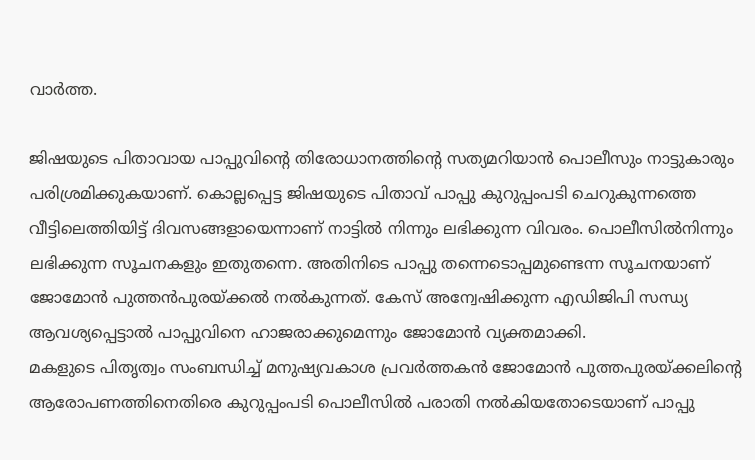വാര്‍ത്ത.

ജിഷയുടെ പിതാവായ പാപ്പുവിന്റെ തിരോധാനത്തിന്റെ സത്യമറിയാന്‍ പൊലീസും നാട്ടുകാരും പരിശ്രമിക്കുകയാണ്. കൊല്ലപ്പെട്ട ജിഷയുടെ പിതാവ് പാപ്പു കുറുപ്പംപടി ചെറുകുന്നത്തെ വീട്ടിലെത്തിയിട്ട് ദിവസങ്ങളായെന്നാണ് നാട്ടില്‍ നിന്നും ലഭിക്കുന്ന വിവരം. പൊലീസില്‍നിന്നും ലഭിക്കുന്ന സൂചനകളും ഇതുതന്നെ. അതിനിടെ പാപ്പു തന്നെടൊപ്പമുണ്ടെന്ന സൂചനയാണ് ജോമോന്‍ പുത്തന്‍പുരയ്ക്കല്‍ നല്‍കുന്നത്. കേസ് അന്വേഷിക്കുന്ന എഡിജിപി സന്ധ്യ ആവശ്യപ്പെട്ടാല്‍ പാപ്പുവിനെ ഹാജരാക്കുമെന്നും ജോമോന്‍ വ്യക്തമാക്കി.
മകളുടെ പിതൃത്വം സംബന്ധിച്ച് മനുഷ്യവകാശ പ്രവര്‍ത്തകന്‍ ജോമോന്‍ പുത്തപുരയ്ക്കലിന്റെ ആരോപണത്തിനെതിരെ കുറുപ്പംപടി പൊലീസില്‍ പരാതി നല്‍കിയതോടെയാണ് പാപ്പു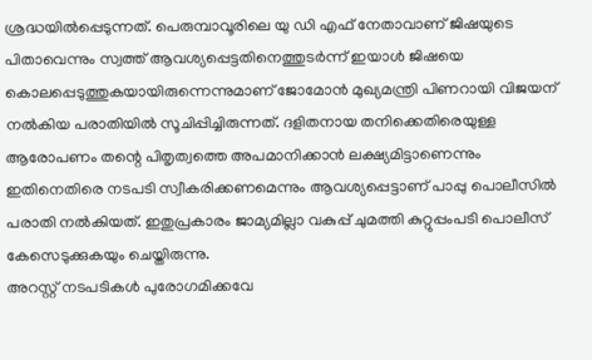ശ്രദ്ധയില്‍പ്പെടുന്നത്. പെരുമ്പാവൂരിലെ യു ഡി എഫ് നേതാവാണ് ജിഷയുടെ പിതാവെന്നും സ്വത്ത് ആവശ്യപ്പെട്ടതിനെത്തുടര്‍ന്ന് ഇയാള്‍ ജിഷയെ കൊലപ്പെടുത്തുകയായിരുന്നെന്നുമാണ് ജോമോന്‍ മുഖ്യമന്ത്രി പിണറായി വിജയന് നല്‍കിയ പരാതിയില്‍ സൂചിപ്പിച്ചിരുന്നത്. ദളിതനായ തനിക്കെതിരെയുള്ള ആരോപണം തന്റെ പിതൃത്വത്തെ അപമാനിക്കാന്‍ ലക്ഷ്യമിട്ടാണെന്നും ഇതിനെതിരെ നടപടി സ്വീകരിക്കണമെന്നും ആവശ്യപ്പെട്ടാണ് പാപ്പു പൊലീസില്‍ പരാതി നല്‍കിയത്. ഇതുപ്രകാരം ജാമ്യമില്ലാ വകുപ്പ് ചുമത്തി കുറ്റുപ്പംപടി പൊലീസ് കേസെടുക്കുകയും ചെയ്തിരുന്നു.
അറസ്റ്റ് നടപടികള്‍ പുരോഗമിക്കവേ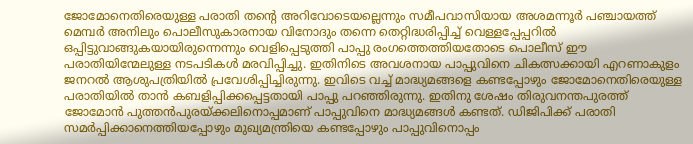ജോമോനെതിരെയുള്ള പരാതി തന്റെ അറിവോടെയല്ലെന്നും സമീപവാസിയായ അശമന്നൂര്‍ പഞ്ചായത്ത് മെമ്പര്‍ അനിലും പൊലീസുകാരനായ വിനോദും തന്നെ തെറ്റിദ്ധരിപ്പിച്ച് വെള്ളപ്പേപ്പറില്‍ ഒപ്പിട്ടുവാങ്ങുകയായിരുന്നെന്നും വെളിപ്പെടുത്തി പാപ്പു രംഗത്തെത്തിയതോടെ പൊലീസ് ഈ പരാതിയിന്മേലുള്ള നടപടികള്‍ മരവിപ്പിച്ചു. ഇതിനിടെ അവശനായ പാപ്പുവിനെ ചികത്സക്കായി എറണാകുളം ജനറല്‍ ആശുപത്രിയില്‍ പ്രവേശിപ്പിച്ചിരുന്നു. ഇവിടെ വച്ച് മാദ്ധ്യമങ്ങളെ കണ്ടപ്പോഴും ജോമോനെതിരെയുള്ള പരാതിയില്‍ താന്‍ കബളിപ്പിക്കപ്പെട്ടതായി പാപ്പു പറഞ്ഞിരുന്നു. ഇതിനു ശേഷം തിരുവനന്തപുരത്ത് ജോമോന്‍ പുത്തന്‍പുരയ്ക്കലിനൊപ്പമാണ് പാപ്പുവിനെ മാദ്ധ്യമങ്ങള്‍ കണ്ടത്. ഡിജിപിക്ക് പരാതി സമര്‍പ്പിക്കാനെത്തിയപ്പോഴും മുഖ്യമന്ത്രിയെ കണ്ടപ്പോഴും പാപ്പുവിനൊപ്പം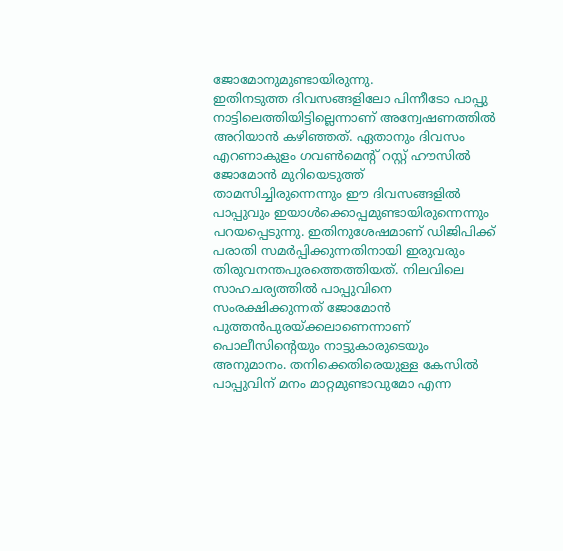ജോമോനുമുണ്ടായിരുന്നു.
ഇതിനടുത്ത ദിവസങ്ങളിലോ പിന്നീടോ പാപ്പു നാട്ടിലെത്തിയിട്ടില്ലെന്നാണ് അന്വേഷണത്തില്‍ അറിയാന്‍ കഴിഞ്ഞത്. ഏതാനും ദിവസം എറണാകുളം ഗവണ്‍മെന്റ് റസ്റ്റ് ഹൗസില്‍ ജോമോന്‍ മുറിയെടുത്ത് താമസിച്ചിരുന്നെന്നും ഈ ദിവസങ്ങളില്‍ പാപ്പുവും ഇയാള്‍ക്കൊപ്പമുണ്ടായിരുന്നെന്നും പറയപ്പെടുന്നു. ഇതിനുശേഷമാണ് ഡിജിപിക്ക് പരാതി സമര്‍പ്പിക്കുന്നതിനായി ഇരുവരും തിരുവനന്തപുരത്തെത്തിയത്. നിലവിലെ സാഹചര്യത്തില്‍ പാപ്പുവിനെ സംരക്ഷിക്കുന്നത് ജോമോന്‍ പുത്തന്‍പുരയ്ക്കലാണെന്നാണ് പൊലീസിന്റെയും നാട്ടുകാരുടെയും അനുമാനം. തനിക്കെതിരെയുള്ള കേസില്‍ പാപ്പുവിന് മനം മാറ്റമുണ്ടാവുമോ എന്ന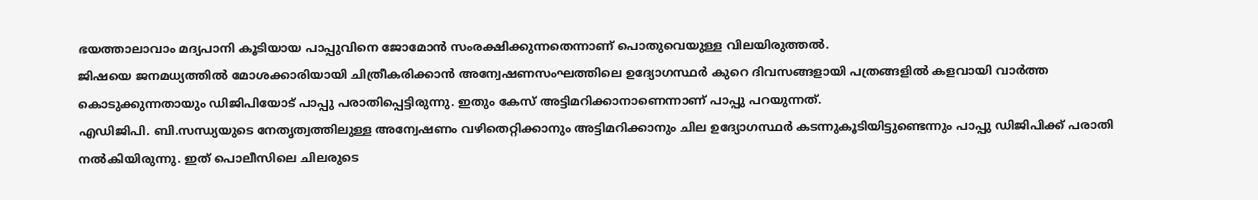ഭയത്താലാവാം മദ്യപാനി കൂടിയായ പാപ്പുവിനെ ജോമോന്‍ സംരക്ഷിക്കുന്നതെന്നാണ് പൊതുവെയുള്ള വിലയിരുത്തല്‍.
ജിഷയെ ജനമധ്യത്തില്‍ മോശക്കാരിയായി ചിത്രീകരിക്കാന്‍ അന്വേഷണസംഘത്തിലെ ഉദ്യോഗസ്ഥര്‍ കുറെ ദിവസങ്ങളായി പത്രങ്ങളില്‍ കളവായി വാര്‍ത്ത കൊടുക്കുന്നതായും ഡിജിപിയോട് പാപ്പു പരാതിപ്പെട്ടിരുന്നു. ഇതും കേസ് അട്ടിമറിക്കാനാണെന്നാണ് പാപ്പു പറയുന്നത്.
എഡിജിപി. ബി.സന്ധ്യയുടെ നേതൃത്വത്തിലുള്ള അന്വേഷണം വഴിതെറ്റിക്കാനും അട്ടിമറിക്കാനും ചില ഉദ്യോഗസ്ഥര്‍ കടന്നുകൂടിയിട്ടുണ്ടെന്നും പാപ്പു ഡിജിപിക്ക് പരാതി നല്‍കിയിരുന്നു. ഇത് പൊലീസിലെ ചിലരുടെ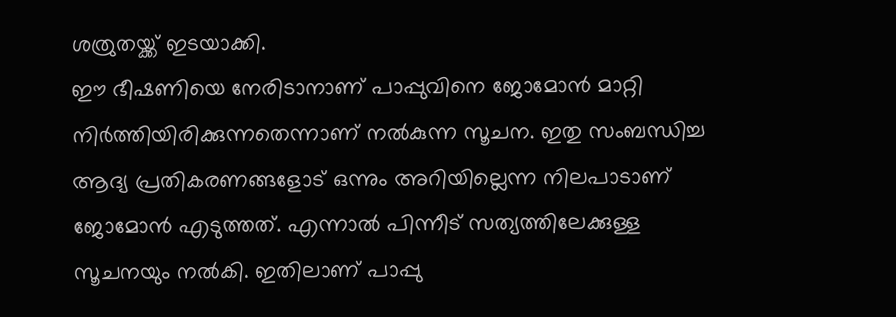ശത്രുതയ്ക്ക് ഇടയാക്കി.
ഈ ഭീഷണിയെ നേരിടാനാണ് പാപ്പുവിനെ ജോമോന്‍ മാറ്റി നിര്‍ത്തിയിരിക്കുന്നതെന്നാണ് നല്‍കുന്ന സൂചന. ഇതു സംബന്ധിച്ച ആദ്യ പ്രതികരണങ്ങളോട് ഒന്നും അറിയില്ലെന്ന നിലപാടാണ് ജോമോന്‍ എടുത്തത്. എന്നാല്‍ പിന്നീട് സത്യത്തിലേക്കുള്ള സൂചനയും നല്‍കി. ഇതിലാണ് പാപ്പു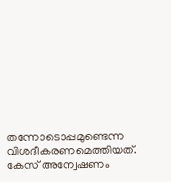തന്നോടൊപ്പമുണ്ടെന്ന വിശദീകരണമെത്തിയത്. കേസ് അന്വേഷണം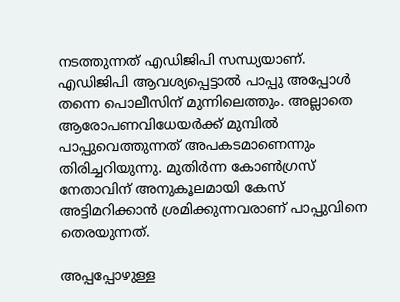നടത്തുന്നത് എഡിജിപി സന്ധ്യയാണ്. എഡിജിപി ആവശ്യപ്പെട്ടാല്‍ പാപ്പു അപ്പോള്‍ തന്നെ പൊലീസിന് മുന്നിലെത്തും. അല്ലാതെ ആരോപണവിധേയര്‍ക്ക് മുമ്പില്‍ പാപ്പുവെത്തുന്നത് അപകടമാണെന്നും തിരിച്ചറിയുന്നു. മുതിര്‍ന്ന കോണ്‍ഗ്രസ് നേതാവിന് അനുകൂലമായി കേസ് അട്ടിമറിക്കാന്‍ ശ്രമിക്കുന്നവരാണ് പാപ്പുവിനെ തെരയുന്നത്.

അപ്പപ്പോഴുള്ള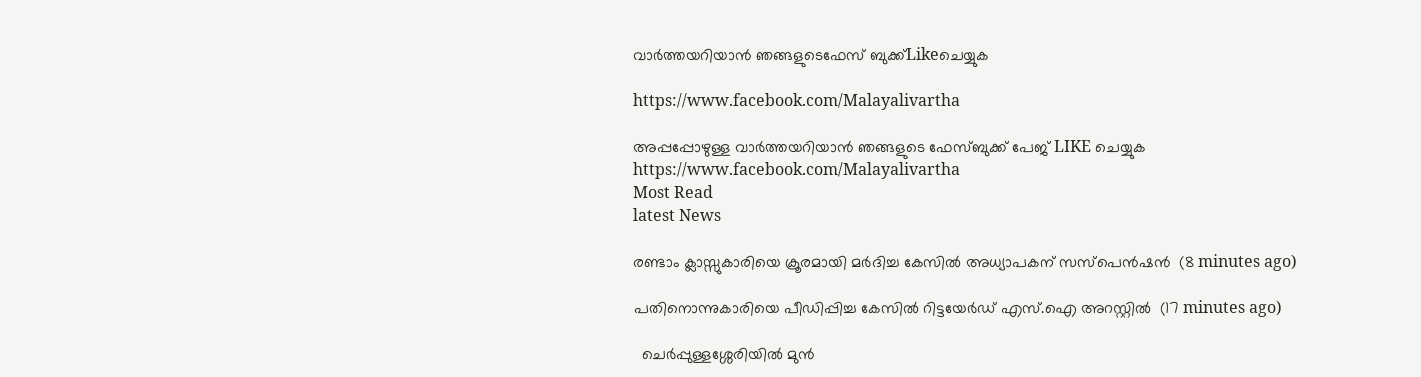വാര്‍ത്തയറിയാന്‍ ഞങ്ങളുടെഫേസ്‌ ബുക്ക്‌Likeചെയ്യുക

https://www.facebook.com/Malayalivartha

അപ്പപ്പോഴുള്ള വാര്‍ത്തയറിയാന്‍ ഞങ്ങളുടെ ഫേസ്‌ബുക്ക്‌ പേജ് LIKE ചെയ്യുക
https://www.facebook.com/Malayalivartha
Most Read
latest News

രണ്ടാം ക്ലാസ്സുകാരിയെ ക്രൂരമായി മര്‍ദിച്ച കേസില്‍ അധ്യാപകന് സസ്‌പെന്‍ഷന്‍  (8 minutes ago)

പതിനൊന്നുകാരിയെ പീഡിപ്പിച്ച കേസില്‍ റിട്ടയേര്‍ഡ് എസ്.ഐ അറസ്റ്റില്‍  (17 minutes ago)

  ചെർപ്പുള്ളശ്ശേരിയിൽ മുൻ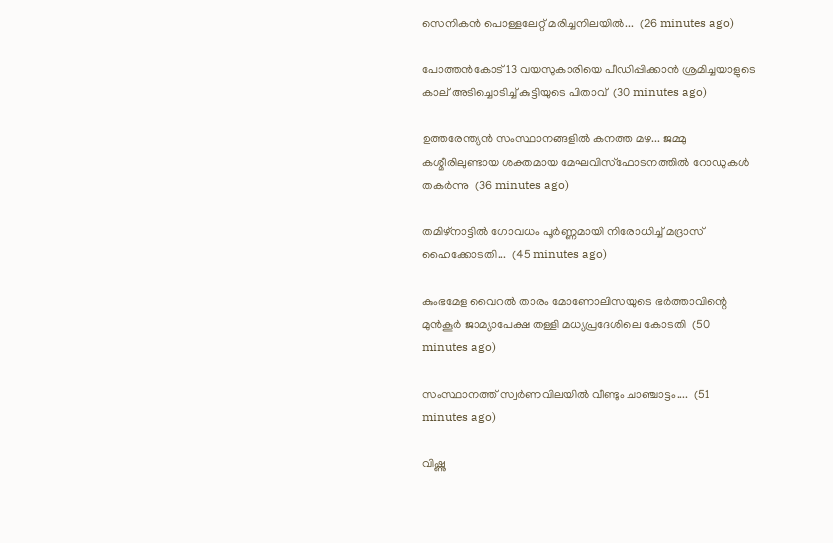സെനികൻ പൊള്ളലേറ്റ് മരിച്ചനിലയിൽ...  (26 minutes ago)

പോത്തന്‍കോട് 13 വയസുകാരിയെ പീഡിപ്പിക്കാന്‍ ശ്രമിച്ചയാളുടെ കാല് അടിച്ചൊടിച്ച് കുട്ടിയുടെ പിതാവ്  (30 minutes ago)

ഉത്തരേന്ത്യൻ സംസ്ഥാനങ്ങളിൽ കനത്ത മഴ... ജമ്മു കശ്മീരിലുണ്ടായ ശക്തമായ മേഘവിസ്ഫോടനത്തിൽ റോഡുകൾ തകർന്നു  (36 minutes ago)

തമിഴ്‌നാട്ടില്‍ ഗോവധം പൂര്‍ണ്ണമായി നിരോധിച്ച് മദ്രാസ് ഹൈക്കോടതി...  (45 minutes ago)

കുംഭമേള വൈറല്‍ താരം മോണോലിസയുടെ ഭര്‍ത്താവിന്റെ മുന്‍കൂര്‍ ജാമ്യാപേക്ഷ തള്ളി മധ്യപ്രദേശിലെ കോടതി  (50 minutes ago)

സംസ്ഥാനത്ത് സ്വർണവിലയിൽ വീണ്ടും ചാഞ്ചാട്ടം....  (51 minutes ago)

വിഷ്ണു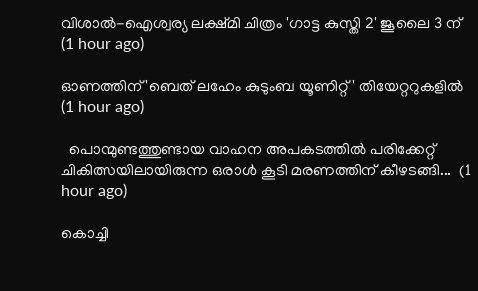വിശാല്‍-ഐശ്വര്യ ലക്ഷ്മി ചിത്രം 'ഗാട്ട കുസ്തി 2' ജൂലൈ 3 ന്  (1 hour ago)

ഓണത്തിന് 'ബെത് ലഹേം കുടുംബ യൂണിറ്റ്' തിയേറ്ററുകളില്‍  (1 hour ago)

  പൊന്മുണ്ടത്തുണ്ടായ വാഹന അപകടത്തിൽ പരിക്കേറ്റ് ചികിത്സയിലായിരുന്ന ഒരാൾ കൂടി മരണത്തിന് കീഴടങ്ങി...  (1 hour ago)

കൊച്ചി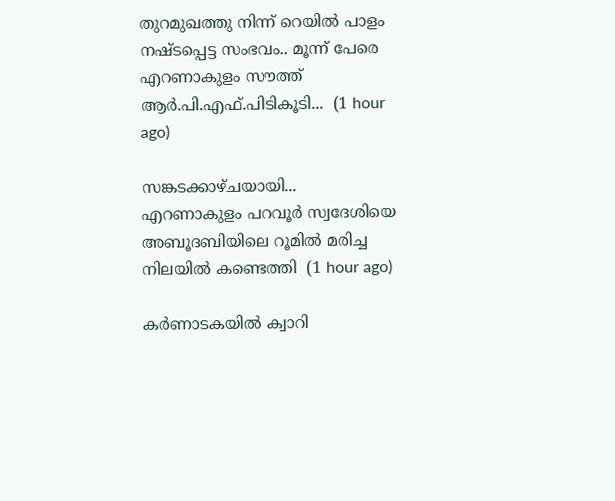തുറമുഖത്തു നിന്ന് റെയിൽ പാളം നഷ്ടപ്പെട്ട സംഭവം.. മൂന്ന് പേരെ എറണാകുളം സൗത്ത് ആർ.പി.എഫ്.പിടികൂടി...  (1 hour ago)

സങ്കടക്കാഴ്ചയായി... എറണാകുളം പറവൂർ സ്വദേശിയെ അബൂദബിയിലെ റൂമിൽ മരിച്ച നിലയിൽ കണ്ടെത്തി  (1 hour ago)

കർണാടകയിൽ ക്വാറി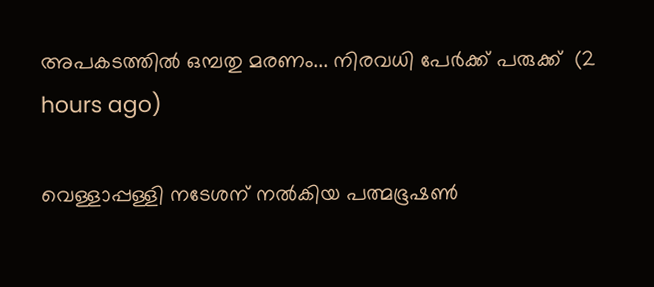അപകടത്തിൽ ഒമ്പതു മരണം... നിരവധി പേർക്ക് പരുക്ക്  (2 hours ago)

വെള്ളാപ്പള്ളി നടേശന് നൽകിയ പത്മഭൂഷൺ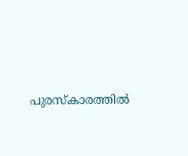പുരസ്കാരത്തിൽ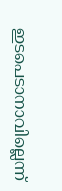ഇടപെടാനാവില്ലെന്ന്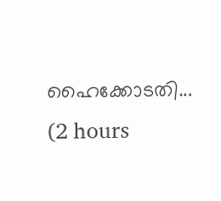ഹൈക്കോടതി...  (2 hours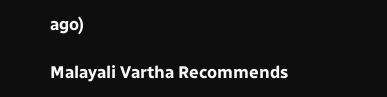ago)

Malayali Vartha Recommends